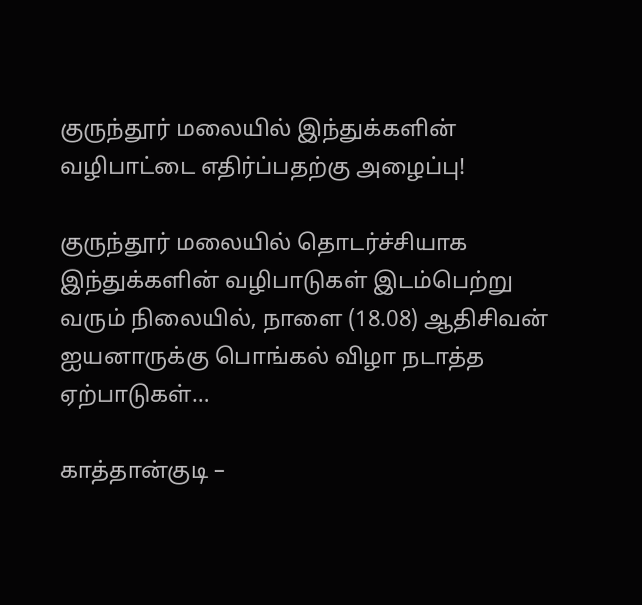குருந்தூர் மலையில் இந்துக்களின் வழிபாட்டை எதிர்ப்பதற்கு அழைப்பு!

குருந்தூர் மலையில் தொடர்ச்சியாக இந்துக்களின் வழிபாடுகள் இடம்பெற்று வரும் நிலையில், நாளை (18.08) ஆதிசிவன் ஐயனாருக்கு பொங்கல் விழா நடாத்த ஏற்பாடுகள்…

காத்தான்குடி –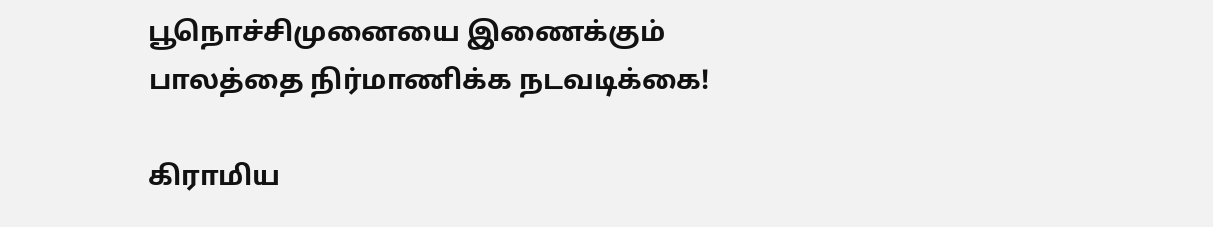பூநொச்சிமுனையை இணைக்கும் பாலத்தை நிர்மாணிக்க நடவடிக்கை!

கிராமிய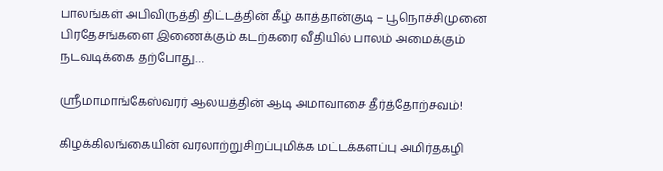பாலங்கள் அபிவிருத்தி திட்டத்தின் கீழ் காத்தான்குடி – பூநொச்சிமுனை பிரதேசங்களை இணைக்கும் கடற்கரை வீதியில் பாலம் அமைக்கும் நடவடிக்கை தற்போது…

ஸ்ரீமாமாங்கேஸ்வரர் ஆலயத்தின் ஆடி அமாவாசை தீர்த்தோற்சவம்!

கிழக்கிலங்கையின் வரலாற்றுசிறப்புமிக்க மட்டக்களப்பு அமிர்தகழி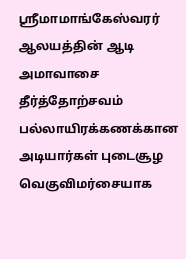ஸ்ரீமாமாங்கேஸ்வரர் ஆலயத்தின் ஆடி அமாவாசை தீர்த்தோற்சவம் பல்லாயிரக்கணக்கான அடியார்கள் புடைசூழ வெகுவிமர்சையாக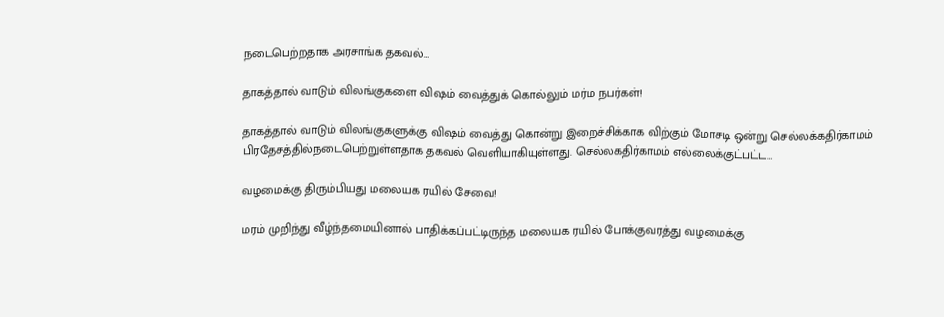நடைபெற்றதாக அரசாங்க தகவல்…

தாகத்தால் வாடும் விலங்குகளை விஷம் வைத்துக் கொல்லும் மர்ம நபர்கள்!

தாகத்தால் வாடும் விலங்குகளுக்கு விஷம் வைத்து கொன்று இறைச்சிக்காக விற்கும் மோசடி ஒன்று செல்லக்கதிர்காமம் பிரதேசத்தில்நடைபெற்றுள்ளதாக தகவல் வெளியாகியுள்ளது. செல்லகதிர்காமம் எல்லைக்குட்பட்ட…

வழமைக்கு திரும்பியது மலையக ரயில் சேவை!

மரம் முறிந்து வீழ்ந்தமையினால் பாதிக்கப்பட்டிருந்த மலையக ரயில் போக்குவரத்து வழமைக்கு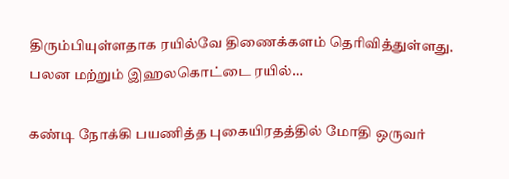திரும்பியுள்ளதாக ரயில்வே திணைக்களம் தெரிவித்துள்ளது. பலன மற்றும் இஹலகொட்டை ரயில்…

கண்டி நோக்கி பயணித்த புகையிரதத்தில் மோதி ஒருவர்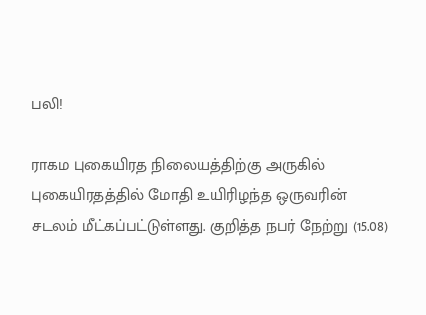பலி!

ராகம புகையிரத நிலையத்திற்கு அருகில் புகையிரதத்தில் மோதி உயிரிழந்த ஒருவரின் சடலம் மீட்கப்பட்டுள்ளது. குறித்த நபர் நேற்று (15.08)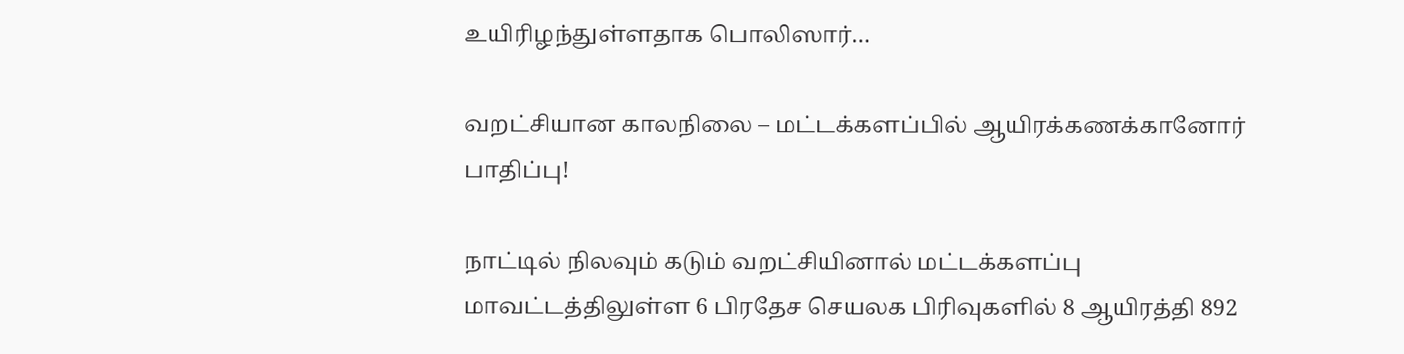உயிரிழந்துள்ளதாக பொலிஸார்…

வறட்சியான காலநிலை – மட்டக்களப்பில் ஆயிரக்கணக்கானோர் பாதிப்பு!

நாட்டில் நிலவும் கடும் வறட்சியினால் மட்டக்களப்பு மாவட்டத்திலுள்ள 6 பிரதேச செயலக பிரிவுகளில் 8 ஆயிரத்தி 892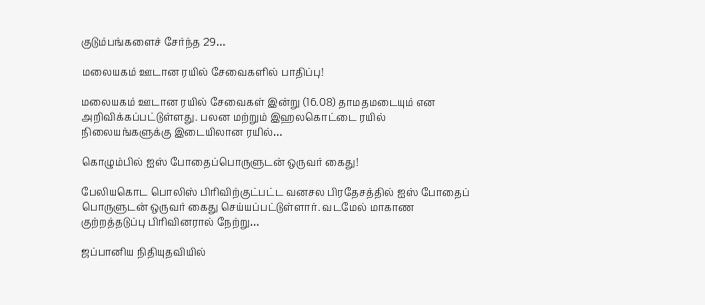குடும்பங்களைச் சேர்ந்த 29…

மலையகம் ஊடான ரயில் சேவைகளில் பாதிப்பு!

மலையகம் ஊடான ரயில் சேவைகள் இன்று (16.08) தாமதமடையும் என அறிவிக்கப்பட்டுள்ளது. பலன மற்றும் இஹலகொட்டை ரயில் நிலையங்களுக்கு இடையிலான ரயில்…

கொழும்பில் ஐஸ் போதைப்பொருளுடன் ஒருவர் கைது!

பேலியகொட பொலிஸ் பிரிவிற்குட்பட்ட வனசல பிரதேசத்தில் ஐஸ் போதைப் பொருளுடன் ஒருவர் கைது செய்யப்பட்டுள்ளார். வடமேல் மாகாண குற்றத்தடுப்பு பிரிவினரால் நேற்று…

ஜப்பானிய நிதியுதவியில்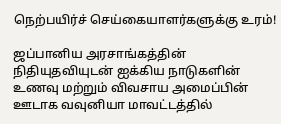நெற்பயிர்ச் செய்கையாளர்களுக்கு உரம்!

ஜப்பானிய அரசாங்கத்தின் நிதியுதவியுடன் ஐக்கிய நாடுகளின் உணவு மற்றும் விவசாய அமைப்பின் ஊடாக வவுனியா மாவட்டத்தில்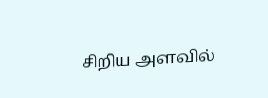சிறிய அளவில்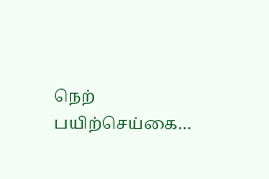நெற் பயிற்செய்கை…